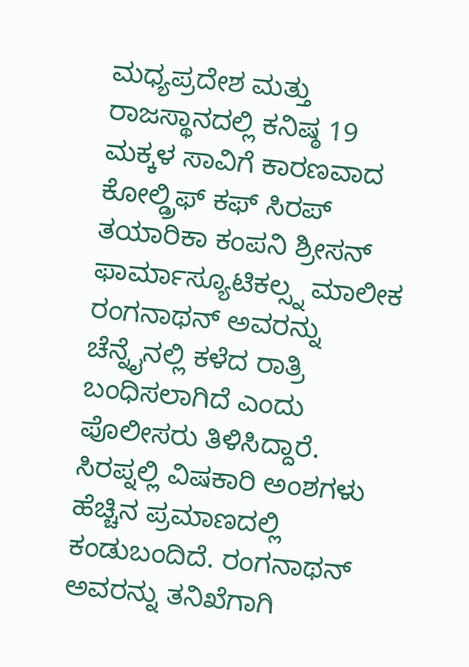ಮಧ್ಯಪ್ರದೇಶ ಮತ್ತು ರಾಜಸ್ಥಾನದಲ್ಲಿ ಕನಿಷ್ಠ 19 ಮಕ್ಕಳ ಸಾವಿಗೆ ಕಾರಣವಾದ ಕೋಲ್ಡ್ರಿಫ್ ಕಫ್ ಸಿರಪ್ ತಯಾರಿಕಾ ಕಂಪನಿ ಶ್ರೀಸನ್ ಫಾರ್ಮಾಸ್ಯೂಟಿಕಲ್ಸ್ನ ಮಾಲೀಕ ರಂಗನಾಥನ್ ಅವರನ್ನು ಚೆನ್ನೈನಲ್ಲಿ ಕಳೆದ ರಾತ್ರಿ ಬಂಧಿಸಲಾಗಿದೆ ಎಂದು ಪೊಲೀಸರು ತಿಳಿಸಿದ್ದಾರೆ.
ಸಿರಪ್ನಲ್ಲಿ ವಿಷಕಾರಿ ಅಂಶಗಳು ಹೆಚ್ಚಿನ ಪ್ರಮಾಣದಲ್ಲಿ ಕಂಡುಬಂದಿದೆ. ರಂಗನಾಥನ್ ಅವರನ್ನು ತನಿಖೆಗಾಗಿ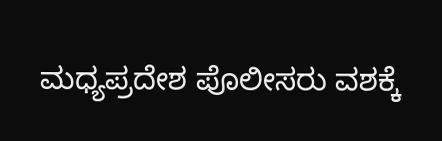ಮಧ್ಯಪ್ರದೇಶ ಪೊಲೀಸರು ವಶಕ್ಕೆ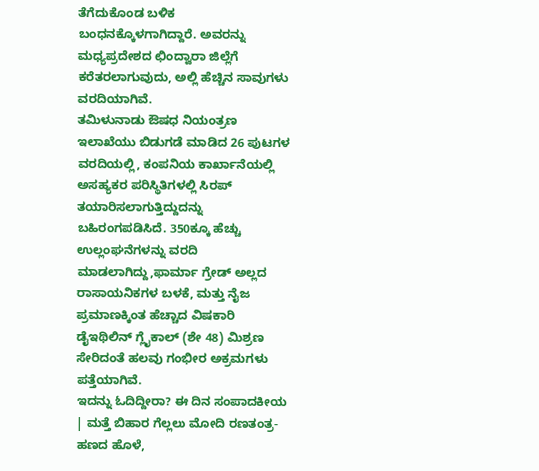ತೆಗೆದುಕೊಂಡ ಬಳಿಕ ಬಂಧನಕ್ಕೊಳಗಾಗಿದ್ದಾರೆ. ಅವರನ್ನು ಮಧ್ಯಪ್ರದೇಶದ ಛಿಂದ್ವಾರಾ ಜಿಲ್ಲೆಗೆ ಕರೆತರಲಾಗುವುದು, ಅಲ್ಲಿ ಹೆಚ್ಚಿನ ಸಾವುಗಳು ವರದಿಯಾಗಿವೆ.
ತಮಿಳುನಾಡು ಔಷಧ ನಿಯಂತ್ರಣ ಇಲಾಖೆಯು ಬಿಡುಗಡೆ ಮಾಡಿದ 26 ಪುಟಗಳ ವರದಿಯಲ್ಲಿ, ಕಂಪನಿಯ ಕಾರ್ಖಾನೆಯಲ್ಲಿ ಅಸಹ್ಯಕರ ಪರಿಸ್ಥಿತಿಗಳಲ್ಲಿ ಸಿರಪ್ ತಯಾರಿಸಲಾಗುತ್ತಿದ್ದುದನ್ನು ಬಹಿರಂಗಪಡಿಸಿದೆ. 350ಕ್ಕೂ ಹೆಚ್ಚು ಉಲ್ಲಂಘನೆಗಳನ್ನು ವರದಿ ಮಾಡಲಾಗಿದ್ದು,ಫಾರ್ಮಾ ಗ್ರೇಡ್ ಅಲ್ಲದ ರಾಸಾಯನಿಕಗಳ ಬಳಕೆ, ಮತ್ತು ನೈಜ ಪ್ರಮಾಣಕ್ಕಿಂತ ಹೆಚ್ಚಾದ ವಿಷಕಾರಿ ಡೈಇಥಿಲಿನ್ ಗ್ಲೈಕಾಲ್ (ಶೇ 48) ಮಿಶ್ರಣ ಸೇರಿದಂತೆ ಹಲವು ಗಂಭೀರ ಅಕ್ರಮಗಳು ಪತ್ತೆಯಾಗಿವೆ.
ಇದನ್ನು ಓದಿದ್ದೀರಾ? ಈ ದಿನ ಸಂಪಾದಕೀಯ | ಮತ್ತೆ ಬಿಹಾರ ಗೆಲ್ಲಲು ಮೋದಿ ರಣತಂತ್ರ- ಹಣದ ಹೊಳೆ,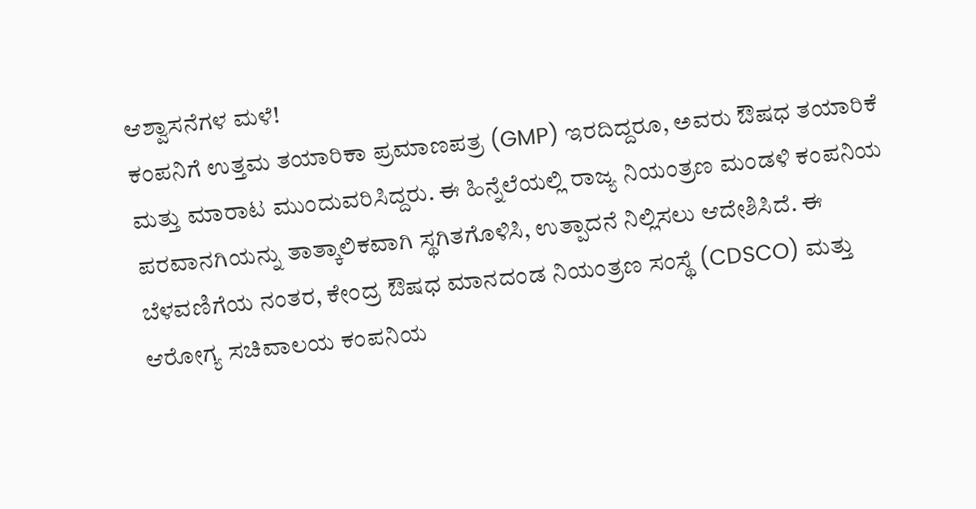ಆಶ್ವಾಸನೆಗಳ ಮಳೆ!
ಕಂಪನಿಗೆ ಉತ್ತಮ ತಯಾರಿಕಾ ಪ್ರಮಾಣಪತ್ರ (GMP) ಇರದಿದ್ದರೂ, ಅವರು ಔಷಧ ತಯಾರಿಕೆ ಮತ್ತು ಮಾರಾಟ ಮುಂದುವರಿಸಿದ್ದರು. ಈ ಹಿನ್ನೆಲೆಯಲ್ಲಿ ರಾಜ್ಯ ನಿಯಂತ್ರಣ ಮಂಡಳಿ ಕಂಪನಿಯ ಪರವಾನಗಿಯನ್ನು ತಾತ್ಕಾಲಿಕವಾಗಿ ಸ್ಥಗಿತಗೊಳಿಸಿ, ಉತ್ಪಾದನೆ ನಿಲ್ಲಿಸಲು ಆದೇಶಿಸಿದೆ. ಈ ಬೆಳವಣಿಗೆಯ ನಂತರ, ಕೇಂದ್ರ ಔಷಧ ಮಾನದಂಡ ನಿಯಂತ್ರಣ ಸಂಸ್ಥೆ (CDSCO) ಮತ್ತು ಆರೋಗ್ಯ ಸಚಿವಾಲಯ ಕಂಪನಿಯ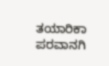ತಯಾರಿಕಾ ಪರವಾನಗಿ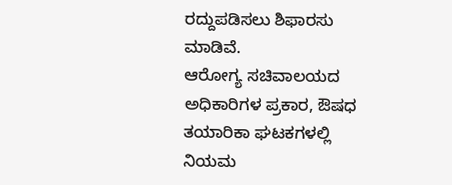ರದ್ದುಪಡಿಸಲು ಶಿಫಾರಸು ಮಾಡಿವೆ.
ಆರೋಗ್ಯ ಸಚಿವಾಲಯದ ಅಧಿಕಾರಿಗಳ ಪ್ರಕಾರ, ಔಷಧ ತಯಾರಿಕಾ ಘಟಕಗಳಲ್ಲಿ ನಿಯಮ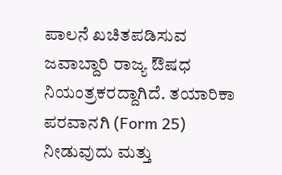ಪಾಲನೆ ಖಚಿತಪಡಿಸುವ ಜವಾಬ್ದಾರಿ ರಾಜ್ಯ ಔಷಧ ನಿಯಂತ್ರಕರದ್ದಾಗಿದೆ. ತಯಾರಿಕಾ ಪರವಾನಗಿ (Form 25) ನೀಡುವುದು ಮತ್ತು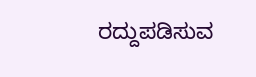ರದ್ದುಪಡಿಸುವ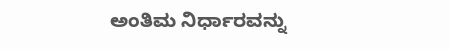ಅಂತಿಮ ನಿರ್ಧಾರವನ್ನು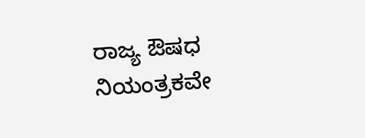ರಾಜ್ಯ ಔಷಧ ನಿಯಂತ್ರಕವೇ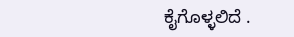ಕೈಗೊಳ್ಳಲಿದೆ .